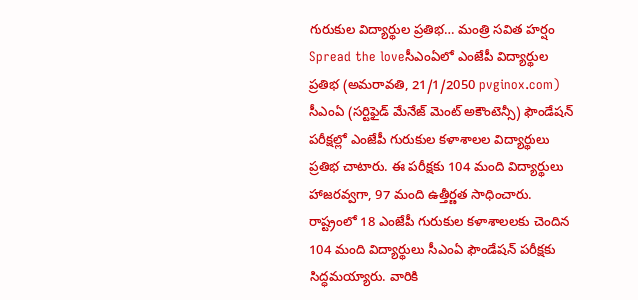గురుకుల విద్యార్థుల ప్రతిభ… మంత్రి సవిత హర్షం
Spread the loveసీఎంఏలో ఎంజేపీ విద్యార్థుల ప్రతిభ (అమరావతి, 21/1/2050 pvginox.com) సీఎంఏ (సర్టిఫైడ్ మేనేజ్ మెంట్ అకౌంటెన్సీ) ఫౌండేషన్ పరీక్షల్లో ఎంజేపీ గురుకుల కళాశాలల విద్యార్థులు ప్రతిభ చాటారు. ఈ పరీక్షకు 104 మంది విద్యార్థులు హాజరవ్వగా, 97 మంది ఉత్తీర్ణత సాధించారు. రాష్ట్రంలో 18 ఎంజేపీ గురుకుల కళాశాలలకు చెందిన 104 మంది విద్యార్థులు సీఎంఏ ఫౌండేషన్ పరీక్షకు సిద్ధమయ్యారు. వారికి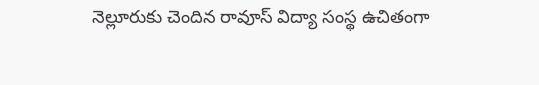నెల్లూరుకు చెందిన రావూస్ విద్యా సంస్థ ఉచితంగా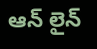ఆన్ లైన్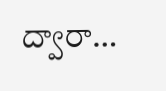ద్వారా…